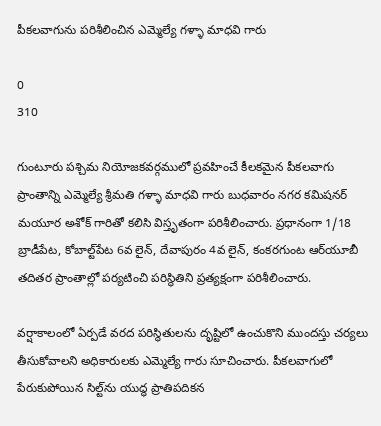పీకలవాగును పరిశీలించిన ఎమ్మెల్యే గళ్ళా మాధవి గారు

0
310

గుంటూరు పశ్చిమ నియోజకవర్గములో ప్రవహించే కీలకమైన పీకలవాగు ప్రాంతాన్ని ఎమ్మెల్యే శ్రీమతి గళ్ళా మాధవి గారు బుధవారం నగర కమిషనర్ మయూర అశోక్ గారితో కలిసి విస్తృతంగా పరిశీలించారు. ప్రధానంగా 1/18 బ్రాడీపేట, కోబాల్ట్‌పేట 6వ లైన్, దేవాపురం 4వ లైన్, కంకరగుంట ఆర్‌యూబీ తదితర ప్రాంతాల్లో పర్యటించి పరిస్థితిని ప్రత్యక్షంగా పరిశీలించారు.

వర్షాకాలంలో ఏర్పడే వరద పరిస్థితులను దృష్టిలో ఉంచుకొని ముందస్తు చర్యలు తీసుకోవాలని అధికారులకు ఎమ్మెల్యే గారు సూచించారు. పీకలవాగులో పేరుకుపోయిన సిల్ట్‌ను యుద్ధ ప్రాతిపదికన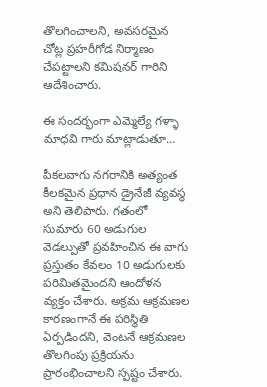తొలగించాలని, అవసరమైన చోట్ల ప్రహరీగోడ నిర్మాణం చేపట్టాలని కమిషనర్ గారిని ఆదేశించారు.

ఈ సందర్భంగా ఎమ్మెల్యే గళ్ళా మాధవి గారు మాట్లాడుతూ…

పీకలవాగు నగరానికి అత్యంత కీలకమైన ప్రధాన డ్రైనేజీ వ్యవస్థ అని తెలిపారు. గతంలో సుమారు 60 అడుగుల వెడల్పుతో ప్రవహించిన ఈ వాగు ప్రస్తుతం కేవలం 10 అడుగులకు పరిమితమైందని ఆందోళన వ్యక్తం చేశారు. అక్రమ ఆక్రమణల కారణంగానే ఈ పరిస్థితి ఏర్పడిందని, వెంటనే ఆక్రమణల తొలగింపు ప్రక్రియను ప్రారంభించాలని స్పష్టం చేశారు.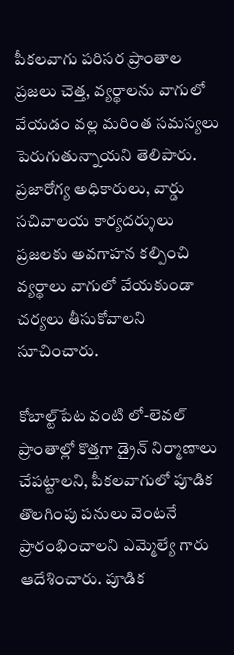పీకలవాగు పరిసర ప్రాంతాల ప్రజలు చెత్త, వ్యర్థాలను వాగులో వేయడం వల్ల మరింత సమస్యలు పెరుగుతున్నాయని తెలిపారు. ప్రజారోగ్య అధికారులు, వార్డు సచివాలయ కార్యదర్శులు ప్రజలకు అవగాహన కల్పించి వ్యర్థాలు వాగులో వేయకుండా చర్యలు తీసుకోవాలని సూచించారు.

కోబాల్ట్‌పేట వంటి లో-లెవల్ ప్రాంతాల్లో కొత్తగా డ్రైన్ నిర్మాణాలు చేపట్టాలని, పీకలవాగులో పూడిక తొలగింపు పనులు వెంటనే ప్రారంభించాలని ఎమ్మెల్యే గారు ఆదేశించారు. పూడిక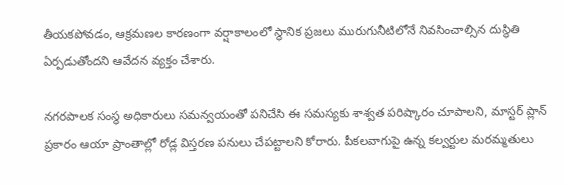తీయకపోవడం, ఆక్రమణల కారణంగా వర్షాకాలంలో స్థానిక ప్రజలు మురుగునీటిలోనే నివసించాల్సిన దుస్థితి ఏర్పడుతోందని ఆవేదన వ్యక్తం చేశారు.

నగరపాలక సంస్థ అధికారులు సమన్వయంతో పనిచేసి ఈ సమస్యకు శాశ్వత పరిష్కారం చూపాలని, మాస్టర్ ప్లాన్ ప్రకారం ఆయా ప్రాంతాల్లో రోడ్ల విస్తరణ పనులు చేపట్టాలని కోరారు. పీకలవాగుపై ఉన్న కల్వర్టుల మరమ్మతులు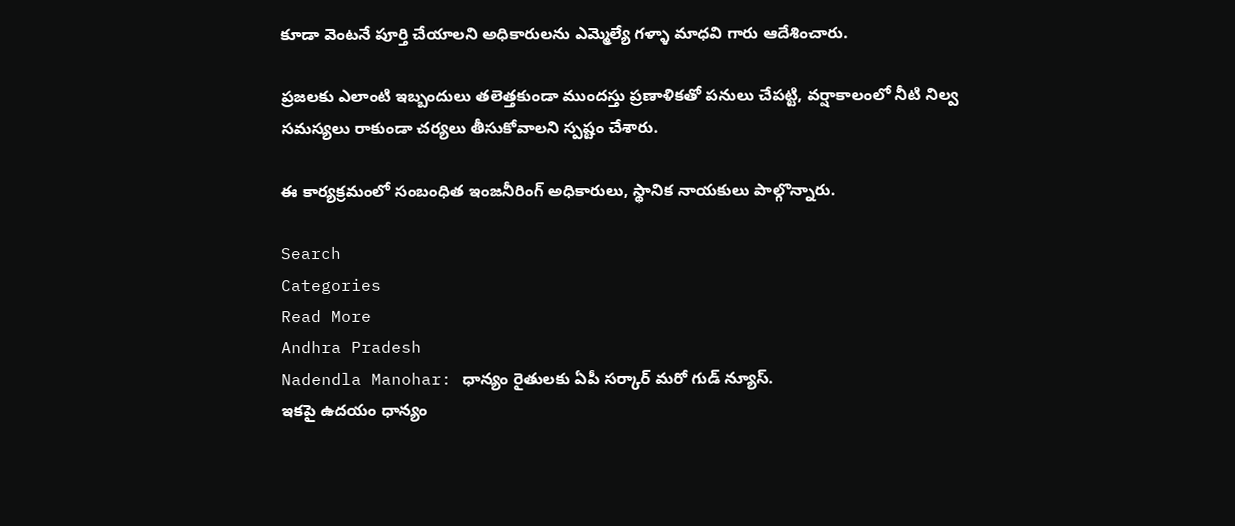కూడా వెంటనే పూర్తి చేయాలని అధికారులను ఎమ్మెల్యే గళ్ళా మాధవి గారు ఆదేశించారు.

ప్రజలకు ఎలాంటి ఇబ్బందులు తలెత్తకుండా ముందస్తు ప్రణాళికతో పనులు చేపట్టి, వర్షాకాలంలో నీటి నిల్వ సమస్యలు రాకుండా చర్యలు తీసుకోవాలని స్పష్టం చేశారు.

ఈ కార్యక్రమంలో సంబంధిత ఇంజనీరింగ్ అధికారులు, స్థానిక నాయకులు పాల్గొన్నారు.

Search
Categories
Read More
Andhra Pradesh
Nadendla Manohar: ధాన్యం రైతులకు ఏపీ సర్కార్ మరో గుడ్ న్యూస్.
ఇకపై ఉదయం ధాన్యం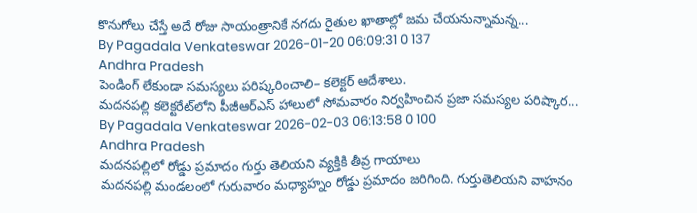కొనుగోలు చేస్తే అదే రోజు సాయంత్రానికే నగదు రైతుల ఖాతాల్లో జమ చేయనున్నామన్న...
By Pagadala Venkateswar 2026-01-20 06:09:31 0 137
Andhra Pradesh
పెండింగ్ లేకుండా సమస్యలు పరిష్కరించాలి– కలెక్టర్ ఆదేశాలు.
మదనపల్లి కలెక్టరేట్‌లోని పీజీఆర్‌ఎస్ హాలులో సోమవారం నిర్వహించిన ప్రజా సమస్యల పరిష్కార...
By Pagadala Venkateswar 2026-02-03 06:13:58 0 100
Andhra Pradesh
మదనపల్లిలో రోడ్డు ప్రమాదం గుర్తు తెలియని వ్యక్తికి తీవ్ర గాయాలు
మదనపల్లి మండలంలో గురువారం మధ్యాహ్నం రోడ్డు ప్రమాదం జరిగింది. గుర్తుతెలియని వాహనం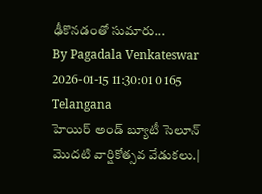ఢీకొనడంతో సుమారు...
By Pagadala Venkateswar 2026-01-15 11:30:01 0 165
Telangana
హెయిర్ అండ్ బ్యూటీ సెలూన్ మొదటి వార్షికోత్సవ వేడుకలు.|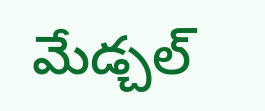మేడ్చల్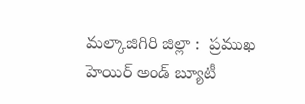మల్కాజిగిరి జిల్లా :  ప్రముఖ హెయిర్ అండ్ బ్యూటీ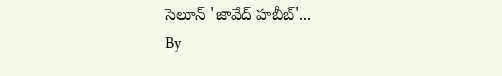సెలూన్ 'జావేద్ హబీబ్'...
By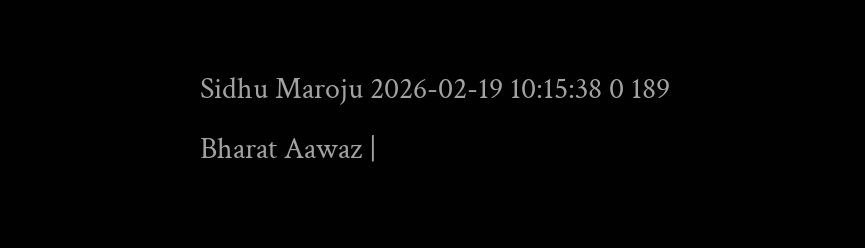Sidhu Maroju 2026-02-19 10:15:38 0 189
Bharat Aawaz |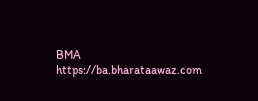BMA https://ba.bharataawaz.com